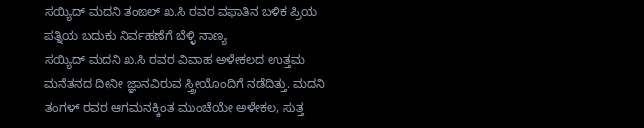ಸಯ್ಯಿದ್ ಮದನಿ ತಂಙಲ್ ಖ.ಸಿ ರವರ ವಫಾತಿನ ಬಳಿಕ ಪ್ರಿಯ ಪತ್ನಿಯ ಬದುಕು ನಿರ್ವಹಣೆಗೆ ಬೆಳ್ಳಿ ನಾಣ್ಯ
ಸಯ್ಯಿದ್ ಮದನಿ ಖ.ಸಿ ರವರ ವಿವಾಹ ಅಳೇಕಲದ ಉತ್ತಮ ಮನೆತನದ ದೀನೀ ಜ್ಞಾನವಿರುವ ಸ್ತ್ರೀಯೊಂದಿಗೆ ನಡೆದಿತ್ತು. ಮದನಿ ತಂಗಳ್ ರವರ ಆಗಮನಕ್ಕಿಂತ ಮುಂಚೆಯೇ ಅಳೇಕಲ, ಸುತ್ತ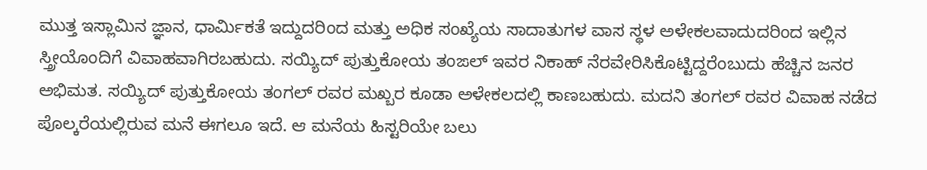ಮುತ್ತ ಇಸ್ಲಾಮಿನ ಜ್ಞಾನ, ಧಾರ್ಮಿಕತೆ ಇದ್ದುದರಿಂದ ಮತ್ತು ಅಧಿಕ ಸಂಖ್ಯೆಯ ಸಾದಾತುಗಳ ವಾಸ ಸ್ಥಳ ಅಳೇಕಲವಾದುದರಿಂದ ಇಲ್ಲಿನ ಸ್ತ್ರೀಯೊಂದಿಗೆ ವಿವಾಹವಾಗಿರಬಹುದು. ಸಯ್ಯಿದ್ ಪುತ್ತುಕೋಯ ತಂಙಲ್ ಇವರ ನಿಕಾಹ್ ನೆರವೇರಿಸಿಕೊಟ್ಟಿದ್ದರೆಂಬುದು ಹೆಚ್ಚಿನ ಜನರ ಅಭಿಮತ. ಸಯ್ಯಿದ್ ಪುತ್ತುಕೋಯ ತಂಗಲ್ ರವರ ಮಖ್ಬರ ಕೂಡಾ ಅಳೇಕಲದಲ್ಲಿ ಕಾಣಬಹುದು. ಮದನಿ ತಂಗಲ್ ರವರ ವಿವಾಹ ನಡೆದ ಪೊಲ್ಕರೆಯಲ್ಲಿರುವ ಮನೆ ಈಗಲೂ ಇದೆ. ಆ ಮನೆಯ ಹಿಸ್ಟರಿಯೇ ಬಲು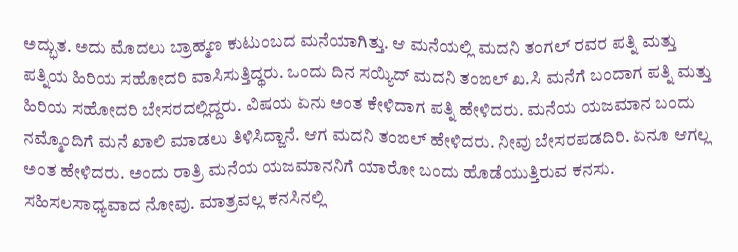ಅದ್ಭುತ. ಅದು ಮೊದಲು ಬ್ರಾಹ್ಮಣ ಕುಟುಂಬದ ಮನೆಯಾಗಿತ್ತು. ಆ ಮನೆಯಲ್ಲಿ ಮದನಿ ತಂಗಲ್ ರವರ ಪತ್ನಿ ಮತ್ತು ಪತ್ನಿಯ ಹಿರಿಯ ಸಹೋದರಿ ವಾಸಿಸುತ್ತಿದ್ಥರು. ಒಂದು ದಿನ ಸಯ್ಯಿದ್ ಮದನಿ ತಂಙಲ್ ಖ.ಸಿ ಮನೆಗೆ ಬಂದಾಗ ಪತ್ನಿ ಮತ್ತು ಹಿರಿಯ ಸಹೋದರಿ ಬೇಸರದಲ್ಲಿದ್ದರು. ವಿಷಯ ಏನು ಅಂತ ಕೇಳಿದಾಗ ಪತ್ನಿ ಹೇಳಿದರು. ಮನೆಯ ಯಜಮಾನ ಬಂದು ನಮ್ಮೊಂದಿಗೆ ಮನೆ ಖಾಲಿ ಮಾಡಲು ತಿಳಿಸಿದ್ಜಾನೆ. ಆಗ ಮದನಿ ತಂಙಲ್ ಹೇಳಿದರು. ನೀವು ಬೇಸರಪಡದಿರಿ. ಏನೂ ಆಗಲ್ಲ ಅಂತ ಹೇಳಿದರು. ಅಂದು ರಾತ್ರಿ ಮನೆಯ ಯಜಮಾನನಿಗೆ ಯಾರೋ ಬಂದು ಹೊಡೆಯುತ್ತಿರುವ ಕನಸು. ಸಹಿಸಲಸಾಧ್ಯವಾದ ನೋವು. ಮಾತ್ರವಲ್ಲ ಕನಸಿನಲ್ಲಿ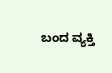ಬಂದ ವ್ಯಕ್ತಿ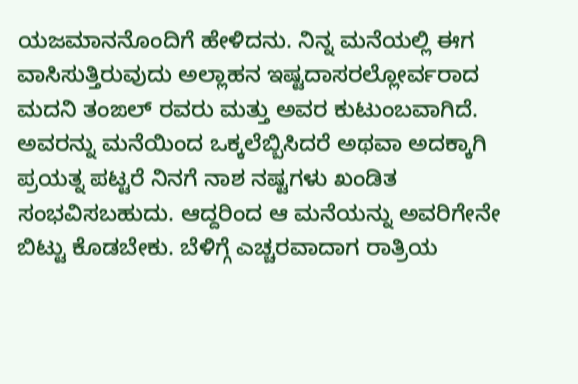ಯಜಮಾನನೊಂದಿಗೆ ಹೇಳಿದನು. ನಿನ್ನ ಮನೆಯಲ್ಲಿ ಈಗ ವಾಸಿಸುತ್ತಿರುವುದು ಅಲ್ಲಾಹನ ಇಷ್ಟದಾಸರಲ್ಲೋರ್ವರಾದ ಮದನಿ ತಂಙಲ್ ರವರು ಮತ್ತು ಅವರ ಕುಟುಂಬವಾಗಿದೆ. ಅವರನ್ನು ಮನೆಯಿಂದ ಒಕ್ಕಲೆಬ್ಬಿಸಿದರೆ ಅಥವಾ ಅದಕ್ಕಾಗಿ ಪ್ರಯತ್ನ ಪಟ್ಟರೆ ನಿನಗೆ ನಾಶ ನಷ್ಟಗಳು ಖಂಡಿತ ಸಂಭವಿಸಬಹುದು. ಆದ್ದರಿಂದ ಆ ಮನೆಯನ್ನು ಅವರಿಗೇನೇ ಬಿಟ್ಟು ಕೊಡಬೇಕು. ಬೆಳಿಗ್ಗೆ ಎಚ್ಚರವಾದಾಗ ರಾತ್ರಿಯ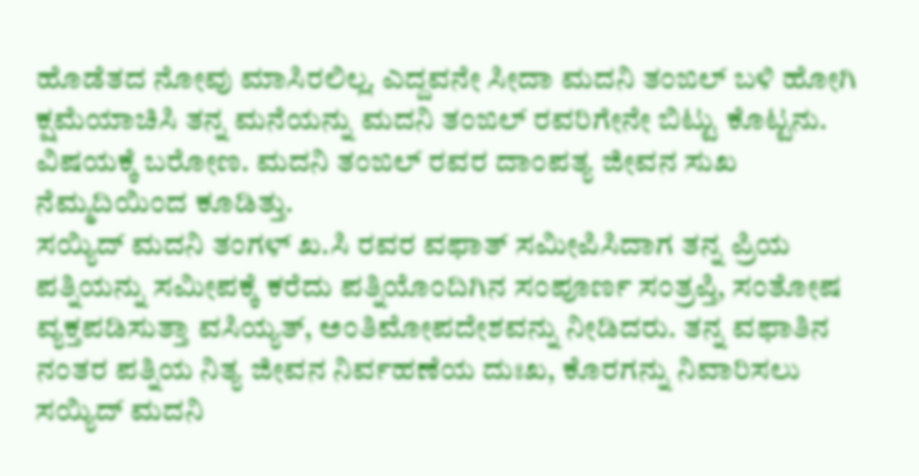ಹೊಡೆತದ ನೋವು ಮಾಸಿರಲಿಲ್ಲ. ಎದ್ದವನೇ ಸೀದಾ ಮದನಿ ತಂಙಲ್ ಬಳಿ ಹೋಗಿ ಕ್ಷಮೆಯಾಚಿಸಿ ತನ್ನ ಮನೆಯನ್ನು ಮದನಿ ತಂಙಲ್ ರವರಿಗೇನೇ ಬಿಟ್ಟು ಕೊಟ್ಟನು. ವಿಷಯಕ್ಕೆ ಬರೋಣ. ಮದನಿ ತಂಙಲ್ ರವರ ದಾಂಪತ್ಯ ಜೀವನ ಸುಖ ನೆಮ್ಮದಿಯಿಂದ ಕೂಡಿತ್ತು.
ಸಯ್ಯಿದ್ ಮದನಿ ತಂಗಳ್ ಖ.ಸಿ ರವರ ವಫಾತ್ ಸಮೀಪಿಸಿದಾಗ ತನ್ನ ಪ್ರಿಯ ಪತ್ನಿಯನ್ನು ಸಮೀಪಕ್ಕೆ ಕರೆದು ಪತ್ನಿಯೊಂದಿಗಿನ ಸಂಪೂರ್ಣ ಸಂತ್ರಪ್ತಿ, ಸಂತೋಷ ವ್ಯಕ್ತಪಡಿಸುತ್ತಾ ವಸಿಯ್ಯತ್, ಅಂತಿಮೋಪದೇಶವನ್ನು ನೀಡಿದರು. ತನ್ನ ವಫಾತಿನ ನಂತರ ಪತ್ನಿಯ ನಿತ್ಯ ಜೀವನ ನಿರ್ವಹಣೆಯ ದುಃಖ, ಕೊರಗನ್ನು ನಿವಾರಿಸಲು ಸಯ್ಯಿದ್ ಮದನಿ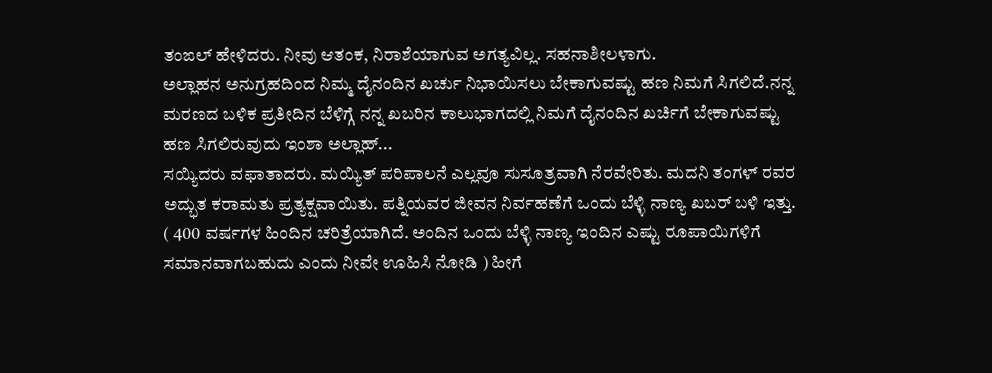ತಂಙಲ್ ಹೇಳಿದರು. ನೀವು ಆತಂಕ, ನಿರಾಶೆಯಾಗುವ ಅಗತ್ಯವಿಲ್ಲ. ಸಹನಾಶೀಲಳಾಗು.
ಅಲ್ಲಾಹನ ಅನುಗ್ರಹದಿಂದ ನಿಮ್ಮ ದೈನಂದಿನ ಖರ್ಚು ನಿಭಾಯಿಸಲು ಬೇಕಾಗುವಷ್ಟು ಹಣ ನಿಮಗೆ ಸಿಗಲಿದೆ.ನನ್ನ ಮರಣದ ಬಳಿಕ ಪ್ರತೀದಿನ ಬೆಳಿಗ್ಗೆ ನನ್ನ ಖಬರಿನ ಕಾಲುಭಾಗದಲ್ಲಿ ನಿಮಗೆ ದೈನಂದಿನ ಖರ್ಚಿಗೆ ಬೇಕಾಗುವಷ್ಟು ಹಣ ಸಿಗಲಿರುವುದು ಇಂಶಾ ಅಲ್ಲಾಹ್...
ಸಯ್ಯಿದರು ವಫಾತಾದರು. ಮಯ್ಯಿತ್ ಪರಿಪಾಲನೆ ಎಲ್ಲವೂ ಸುಸೂತ್ರವಾಗಿ ನೆರವೇರಿತು. ಮದನಿ ತಂಗಳ್ ರವರ ಅದ್ಭುತ ಕರಾಮತು ಪ್ರತ್ಯಕ್ಷವಾಯಿತು. ಪತ್ನಿಯವರ ಜೀವನ ನಿರ್ವಹಣೆಗೆ ಒಂದು ಬೆಳ್ಳಿ ನಾಣ್ಯ ಖಬರ್ ಬಳಿ ಇತ್ತು. ( 400 ವರ್ಷಗಳ ಹಿಂದಿನ ಚರಿತ್ರೆಯಾಗಿದೆ. ಅಂದಿನ ಒಂದು ಬೆಳ್ಳಿ ನಾಣ್ಯ ಇಂದಿನ ಎಷ್ಟು ರೂಪಾಯಿಗಳಿಗೆ ಸಮಾನವಾಗಬಹುದು ಎಂದು ನೀವೇ ಊಹಿಸಿ ನೋಡಿ ) ಹೀಗೆ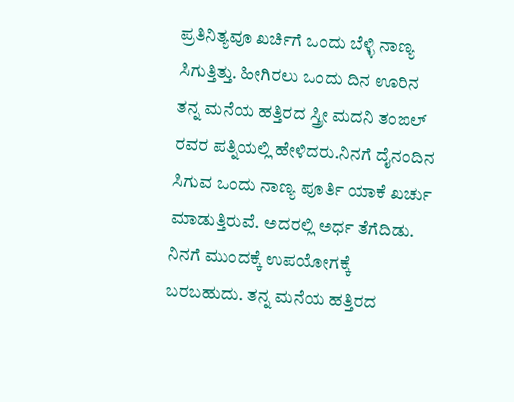ಪ್ರತಿನಿತ್ಯವೂ ಖರ್ಚಿಗೆ ಒಂದು ಬೆಳ್ಳಿ ನಾಣ್ಯ ಸಿಗುತ್ತಿತ್ತು. ಹೀಗಿರಲು ಒಂದು ದಿನ ಊರಿನ ತನ್ನ ಮನೆಯ ಹತ್ತಿರದ ಸ್ತ್ರೀ ಮದನಿ ತಂಙಲ್ ರವರ ಪತ್ನಿಯಲ್ಲಿ ಹೇಳಿದರು.ನಿನಗೆ ದೈನಂದಿನ ಸಿಗುವ ಒಂದು ನಾಣ್ಯ ಪೂರ್ತಿ ಯಾಕೆ ಖರ್ಚು ಮಾಡುತ್ತಿರುವೆ. ಅದರಲ್ಲಿ ಅರ್ಧ ತೆಗೆದಿಡು. ನಿನಗೆ ಮುಂದಕ್ಕೆ ಉಪಯೋಗಕ್ಕೆ ಬರಬಹುದು. ತನ್ನ ಮನೆಯ ಹತ್ತಿರದ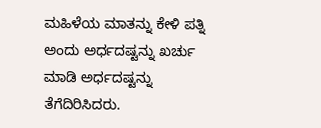ಮಹಿಳೆಯ ಮಾತನ್ನು ಕೇಳಿ ಪತ್ನಿ ಅಂದು ಅರ್ಧದಷ್ಟನ್ನು ಖರ್ಚು ಮಾಡಿ ಅರ್ಧದಷ್ಟನ್ನು ತೆಗೆದಿರಿಸಿದರು.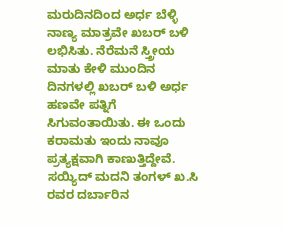ಮರುದಿನದಿಂದ ಅರ್ಧ ಬೆಳ್ಳಿ ನಾಣ್ಯ ಮಾತ್ರವೇ ಖಬರ್ ಬಳಿ ಲಭಿಸಿತು. ನೆರೆಮನೆ ಸ್ತ್ರೀಯ ಮಾತು ಕೇಳಿ ಮುಂದಿನ ದಿನಗಳಲ್ಲಿ ಖಬರ್ ಬಳಿ ಅರ್ಧ ಹಣವೇ ಪತ್ನಿಗೆ ಸಿಗುವಂತಾಯಿತು. ಈ ಒಂದು ಕರಾಮತು ಇಂದು ನಾವೂ ಪ್ರತ್ಯಕ್ಷವಾಗಿ ಕಾಣುತ್ತಿದ್ದೇವೆ. ಸಯ್ಯಿದ್ ಮದನಿ ತಂಗಳ್ ಖ.ಸಿ ರವರ ದರ್ಬಾರಿನ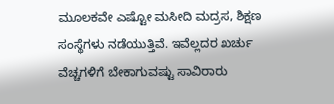ಮೂಲಕವೇ ಎಷ್ಟೋ ಮಸೀದಿ ಮದ್ರಸ, ಶಿಕ್ಷಣ ಸಂಸ್ಥೆಗಳು ನಡೆಯುತ್ತಿವೆ. ಇವೆಲ್ಲದರ ಖರ್ಚು ವೆಚ್ಚಗಳಿಗೆ ಬೇಕಾಗುವಷ್ಟು ಸಾವಿರಾರು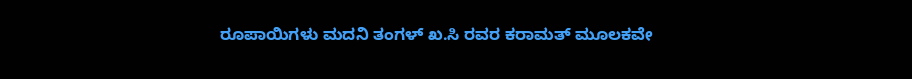ರೂಪಾಯಿಗಳು ಮದನಿ ತಂಗಳ್ ಖ.ಸಿ ರವರ ಕರಾಮತ್ ಮೂಲಕವೇ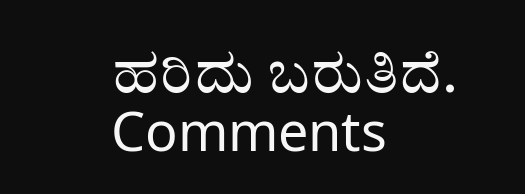ಹರಿದು ಬರುತಿದೆ.
Comments